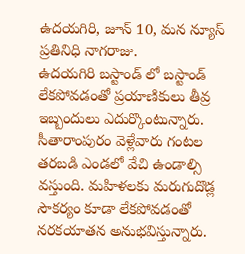ఉదయగిరి, జూన్ 10, మన న్యూస్ ప్రతినిధి నాగరాజు.
ఉదయగిరి బస్టాండ్ లో బస్టాండ్ లేకపోవడంతో ప్రయాణికులు తీవ్ర ఇబ్బందులు ఎదుర్కొంటున్నారు. సీతారాంపురం వెళ్లేవారు గంటల తరబడి ఎండలో వేచి ఉండాల్సి వస్తుంది. మహిళలకు మరుగుదొడ్ల సౌకర్యం కూడా లేకపోవడంతో నరకయాతన అనుభవిస్తున్నారు.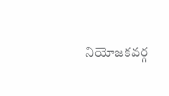నియోజకవర్గ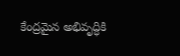కేంద్రమైన అభివృద్ధికి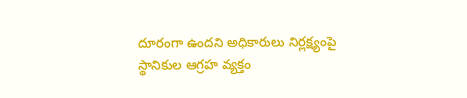దూరంగా ఉందని అధికారులు నిర్లక్ష్యంపై స్థానికుల ఆగ్రహ వ్యక్తం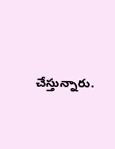చేస్తున్నారు.